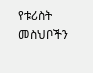የቱሪስት መስህቦችን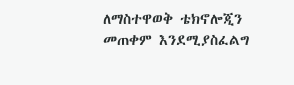ለማስተዋወቅ ቴክኖሎጂን መጠቀም እንደሚያስፈልግ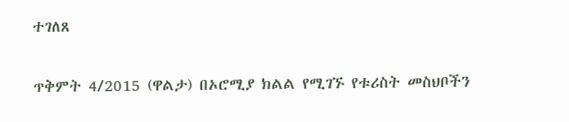ተገለጸ

ጥቅምት 4/2015 (ዋልታ) በኦሮሚያ ክልል የሚገኙ የቱሪስት መስህቦችን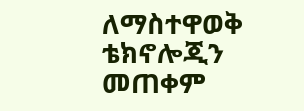ለማስተዋወቅ ቴክኖሎጂን መጠቀም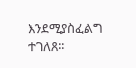እንደሚያስፈልግ ተገለጸ፡፡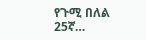የጉሚ በለል 25ኛ…